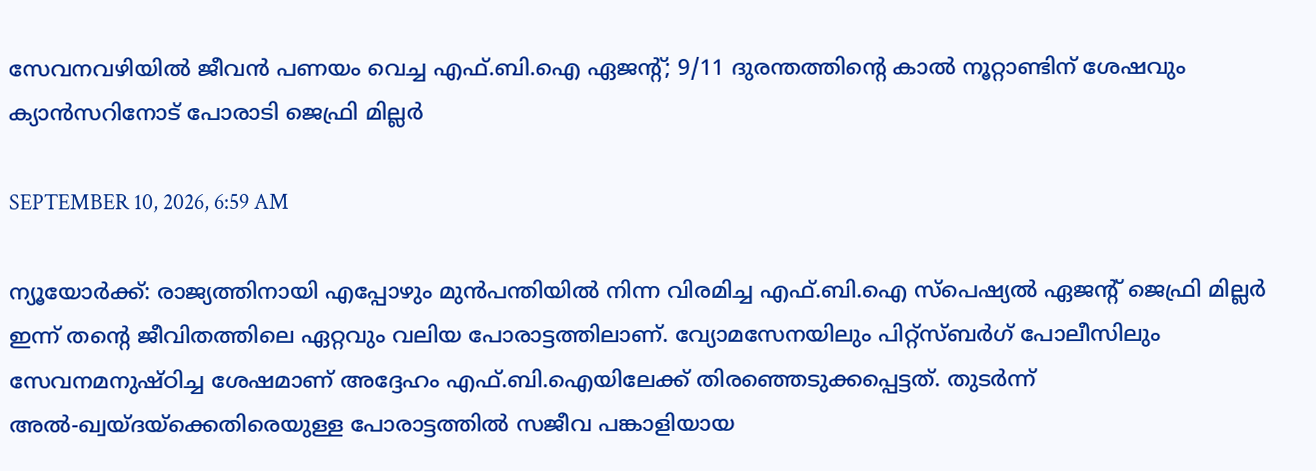സേവനവഴിയില്‍ ജീവന്‍ പണയം വെച്ച എഫ്.ബി.ഐ ഏജന്റ്; 9/11 ദുരന്തത്തിന്റെ കാല്‍ നൂറ്റാണ്ടിന് ശേഷവും ക്യാന്‍സറിനോട് പോരാടി ജെഫ്രി മില്ലര്‍

SEPTEMBER 10, 2026, 6:59 AM

ന്യൂയോര്‍ക്ക്: രാജ്യത്തിനായി എപ്പോഴും മുന്‍പന്തിയില്‍ നിന്ന വിരമിച്ച എഫ്.ബി.ഐ സ്‌പെഷ്യല്‍ ഏജന്റ് ജെഫ്രി മില്ലര്‍ ഇന്ന് തന്റെ ജീവിതത്തിലെ ഏറ്റവും വലിയ പോരാട്ടത്തിലാണ്. വ്യോമസേനയിലും പിറ്റ്സ്ബര്‍ഗ് പോലീസിലും സേവനമനുഷ്ഠിച്ച ശേഷമാണ് അദ്ദേഹം എഫ്.ബി.ഐയിലേക്ക് തിരഞ്ഞെടുക്കപ്പെട്ടത്. തുടര്‍ന്ന് അല്‍-ഖ്വയ്ദയ്ക്കെതിരെയുള്ള പോരാട്ടത്തില്‍ സജീവ പങ്കാളിയായ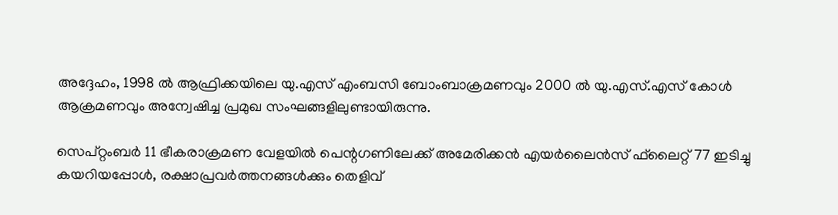അദ്ദേഹം, 1998 ല്‍ ആഫ്രിക്കയിലെ യു.എസ് എംബസി ബോംബാക്രമണവും 2000 ല്‍ യു.എസ്.എസ് കോള്‍ ആക്രമണവും അന്വേഷിച്ച പ്രമുഖ സംഘങ്ങളിലുണ്ടായിരുന്നു.

സെപ്റ്റംബര്‍ 11 ഭീകരാക്രമണ വേളയില്‍ പെന്റഗണിലേക്ക് അമേരിക്കന്‍ എയര്‍ലൈന്‍സ് ഫ്‌ലൈറ്റ് 77 ഇടിച്ചു കയറിയപ്പോള്‍, രക്ഷാപ്രവര്‍ത്തനങ്ങള്‍ക്കും തെളിവ്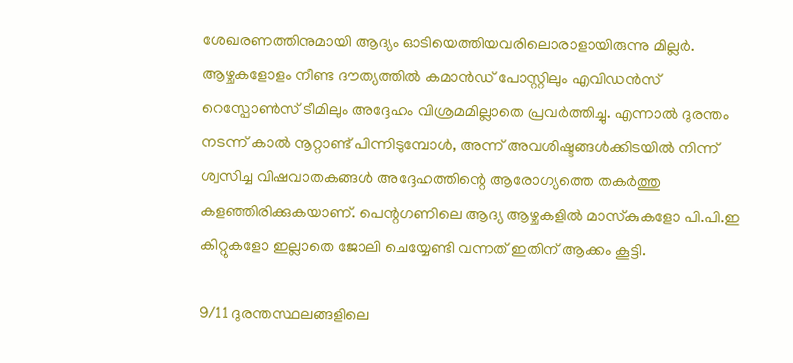ശേഖരണത്തിനുമായി ആദ്യം ഓടിയെത്തിയവരിലൊരാളായിരുന്നു മില്ലര്‍. ആഴ്ചകളോളം നീണ്ട ദൗത്യത്തില്‍ കമാന്‍ഡ് പോസ്റ്റിലും എവിഡന്‍സ് റെസ്പോണ്‍സ് ടീമിലും അദ്ദേഹം വിശ്രമമില്ലാതെ പ്രവര്‍ത്തിച്ചു. എന്നാല്‍ ദുരന്തം നടന്ന് കാല്‍ നൂറ്റാണ്ട് പിന്നിടുമ്പോള്‍, അന്ന് അവശിഷ്ടങ്ങള്‍ക്കിടയില്‍ നിന്ന് ശ്വസിച്ച വിഷവാതകങ്ങള്‍ അദ്ദേഹത്തിന്റെ ആരോഗ്യത്തെ തകര്‍ത്തു കളഞ്ഞിരിക്കുകയാണ്. പെന്റഗണിലെ ആദ്യ ആഴ്ചകളില്‍ മാസ്‌കുകളോ പി.പി.ഇ കിറ്റുകളോ ഇല്ലാതെ ജോലി ചെയ്യേണ്ടി വന്നത് ഇതിന് ആക്കം കൂട്ടി.

9/11 ദുരന്തസ്ഥലങ്ങളിലെ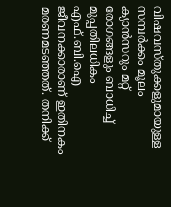വിഷവസ്തുക്കളുമായുള്ള സമ്പര്‍ക്കം മൂലം ക്യാന്‍സറും മറ്റ് രോഗങ്ങളും ബാധിച്ച് മുപ്പതിലധികം എഫ്.ബി.ഐ ജീവനക്കാരാണ് ഇതിനകം മരണമടഞ്ഞത്. തനിക്ക്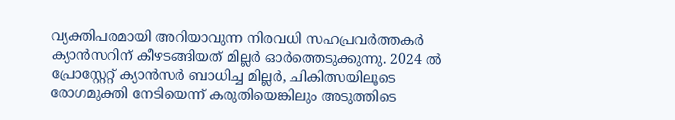വ്യക്തിപരമായി അറിയാവുന്ന നിരവധി സഹപ്രവര്‍ത്തകര്‍ ക്യാന്‍സറിന് കീഴടങ്ങിയത് മില്ലര്‍ ഓര്‍ത്തെടുക്കുന്നു. 2024 ല്‍ പ്രോസ്റ്റേറ്റ് ക്യാന്‍സര്‍ ബാധിച്ച മില്ലര്‍, ചികിത്സയിലൂടെ രോഗമുക്തി നേടിയെന്ന് കരുതിയെങ്കിലും അടുത്തിടെ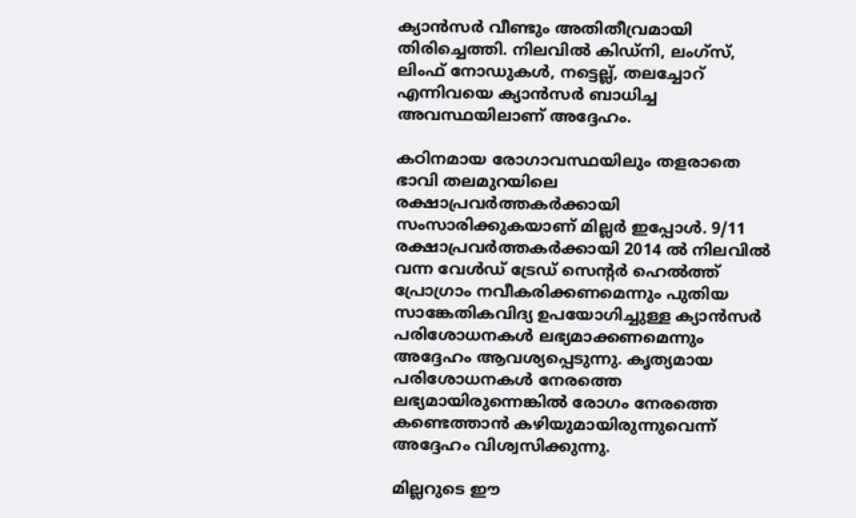ക്യാന്‍സര്‍ വീണ്ടും അതിതീവ്രമായി തിരിച്ചെത്തി. നിലവില്‍ കിഡ്‌നി, ലംഗ്‌സ്, ലിംഫ് നോഡുകള്‍, നട്ടെല്ല്, തലച്ചോറ് എന്നിവയെ ക്യാന്‍സര്‍ ബാധിച്ച അവസ്ഥയിലാണ് അദ്ദേഹം.

കഠിനമായ രോഗാവസ്ഥയിലും തളരാതെ ഭാവി തലമുറയിലെ രക്ഷാപ്രവര്‍ത്തകര്‍ക്കായി സംസാരിക്കുകയാണ് മില്ലര്‍ ഇപ്പോള്‍. 9/11 രക്ഷാപ്രവര്‍ത്തകര്‍ക്കായി 2014 ല്‍ നിലവില്‍ വന്ന വേള്‍ഡ് ട്രേഡ് സെന്റര്‍ ഹെല്‍ത്ത് പ്രോഗ്രാം നവീകരിക്കണമെന്നും പുതിയ സാങ്കേതികവിദ്യ ഉപയോഗിച്ചുള്ള ക്യാന്‍സര്‍ പരിശോധനകള്‍ ലഭ്യമാക്കണമെന്നും അദ്ദേഹം ആവശ്യപ്പെടുന്നു. കൃത്യമായ പരിശോധനകള്‍ നേരത്തെ ലഭ്യമായിരുന്നെങ്കില്‍ രോഗം നേരത്തെ കണ്ടെത്താന്‍ കഴിയുമായിരുന്നുവെന്ന് അദ്ദേഹം വിശ്വസിക്കുന്നു.

മില്ലറുടെ ഈ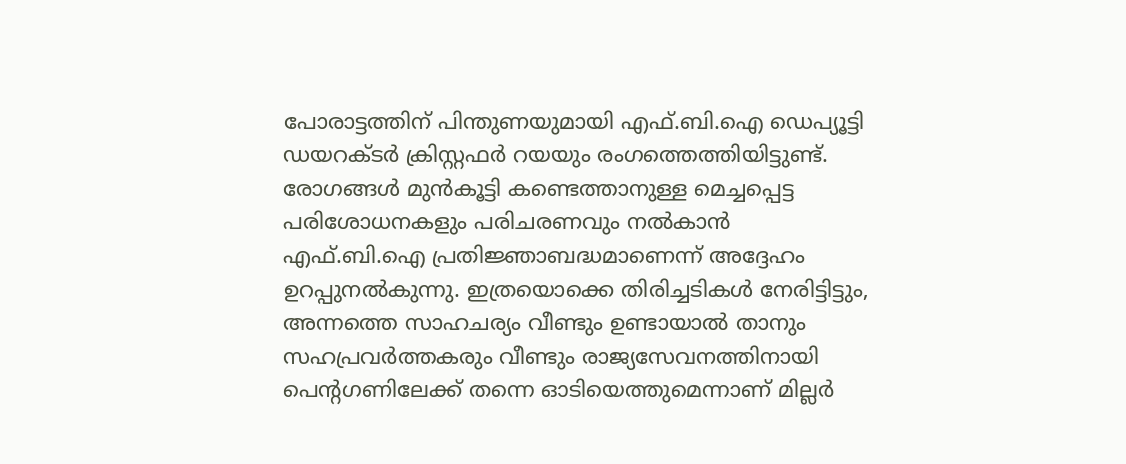പോരാട്ടത്തിന് പിന്തുണയുമായി എഫ്.ബി.ഐ ഡെപ്യൂട്ടി ഡയറക്ടര്‍ ക്രിസ്റ്റഫര്‍ റയയും രംഗത്തെത്തിയിട്ടുണ്ട്. രോഗങ്ങള്‍ മുന്‍കൂട്ടി കണ്ടെത്താനുള്ള മെച്ചപ്പെട്ട പരിശോധനകളും പരിചരണവും നല്‍കാന്‍ എഫ്.ബി.ഐ പ്രതിജ്ഞാബദ്ധമാണെന്ന് അദ്ദേഹം ഉറപ്പുനല്‍കുന്നു. ഇത്രയൊക്കെ തിരിച്ചടികള്‍ നേരിട്ടിട്ടും, അന്നത്തെ സാഹചര്യം വീണ്ടും ഉണ്ടായാല്‍ താനും സഹപ്രവര്‍ത്തകരും വീണ്ടും രാജ്യസേവനത്തിനായി പെന്റഗണിലേക്ക് തന്നെ ഓടിയെത്തുമെന്നാണ് മില്ലര്‍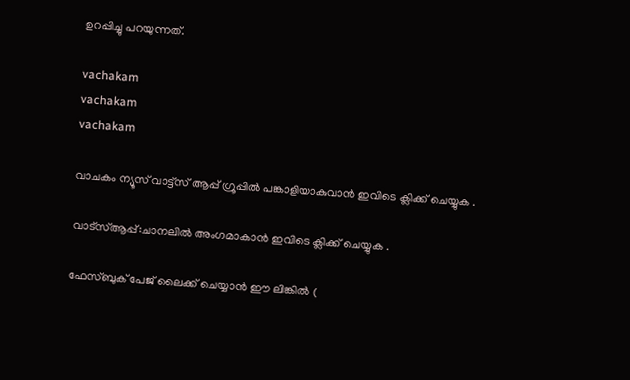ഉറപ്പിച്ചു പറയുന്നത്.

vachakam
vachakam
vachakam

വാചകം ന്യൂസ് വാട്ട്സ് ആപ്പ് ഗ്രൂപ്പിൽ പങ്കാളിയാകുവാൻ ഇവിടെ ക്ലിക്ക് ചെയ്യുക .

വാട്സ്ആപ്പ്:ചാനലിൽ അംഗമാകാൻ ഇവിടെ ക്ലിക്ക് ചെയ്യുക .

ഫേസ്ബുക് പേജ് ലൈക്ക് ചെയ്യാൻ ഈ ലിങ്കിൽ (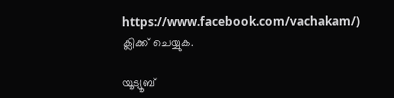https://www.facebook.com/vachakam/) ക്ലിക്ക് ചെയ്യുക.

യൂട്യൂബ്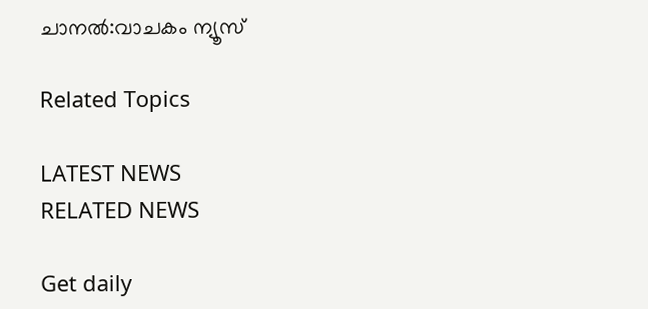ചാനൽ:വാചകം ന്യൂസ്

Related Topics

LATEST NEWS
RELATED NEWS

Get daily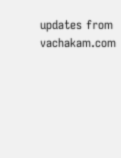updates from vachakam.com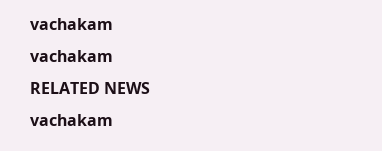vachakam
vachakam
RELATED NEWS
vachakam